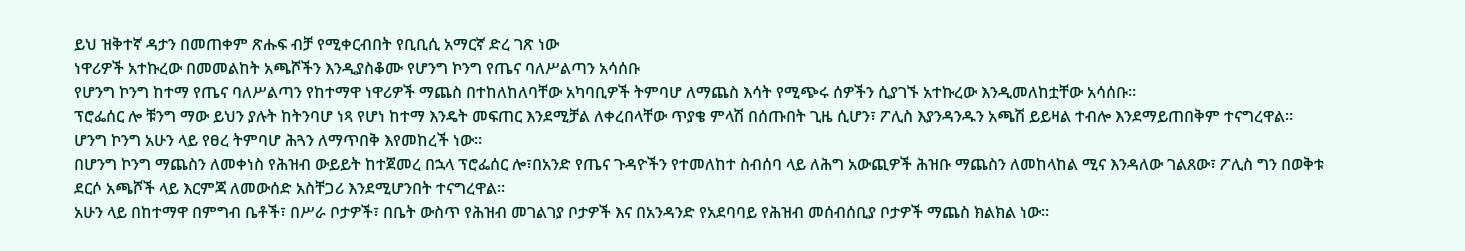ይህ ዝቅተኛ ዳታን በመጠቀም ጽሑፍ ብቻ የሚቀርብበት የቢቢሲ አማርኛ ድረ ገጽ ነው
ነዋሪዎች አተኩረው በመመልከት አጫሾችን እንዲያስቆሙ የሆንግ ኮንግ የጤና ባለሥልጣን አሳሰቡ
የሆንግ ኮንግ ከተማ የጤና ባለሥልጣን የከተማዋ ነዋሪዎች ማጨስ በተከለከለባቸው አካባቢዎች ትምባሆ ለማጨስ እሳት የሚጭሩ ሰዎችን ሲያገኙ አተኩረው እንዲመለከቷቸው አሳሰቡ።
ፕሮፌሰር ሎ ቹንግ ማው ይህን ያሉት ከትንባሆ ነጻ የሆነ ከተማ እንዴት መፍጠር እንደሚቻል ለቀረበላቸው ጥያቄ ምላሽ በሰጡበት ጊዜ ሲሆን፣ ፖሊስ እያንዳንዱን አጫሽ ይይዛል ተብሎ እንደማይጠበቅም ተናግረዋል።
ሆንግ ኮንግ አሁን ላይ የፀረ ትምባሆ ሕጓን ለማጥበቅ እየመከረች ነው።
በሆንግ ኮንግ ማጨስን ለመቀነስ የሕዝብ ውይይት ከተጀመረ በኋላ ፕሮፌሰር ሎ፣በአንድ የጤና ጉዳዮችን የተመለከተ ስብሰባ ላይ ለሕግ አውጪዎች ሕዝቡ ማጨስን ለመከላከል ሚና እንዳለው ገልጸው፣ ፖሊስ ግን በወቅቱ ደርሶ አጫሾች ላይ እርምጃ ለመውሰድ አስቸጋሪ እንደሚሆንበት ተናግረዋል።
አሁን ላይ በከተማዋ በምግብ ቤቶች፣ በሥራ ቦታዎች፣ በቤት ውስጥ የሕዝብ መገልገያ ቦታዎች እና በአንዳንድ የአደባባይ የሕዝብ መሰብሰቢያ ቦታዎች ማጨስ ክልክል ነው።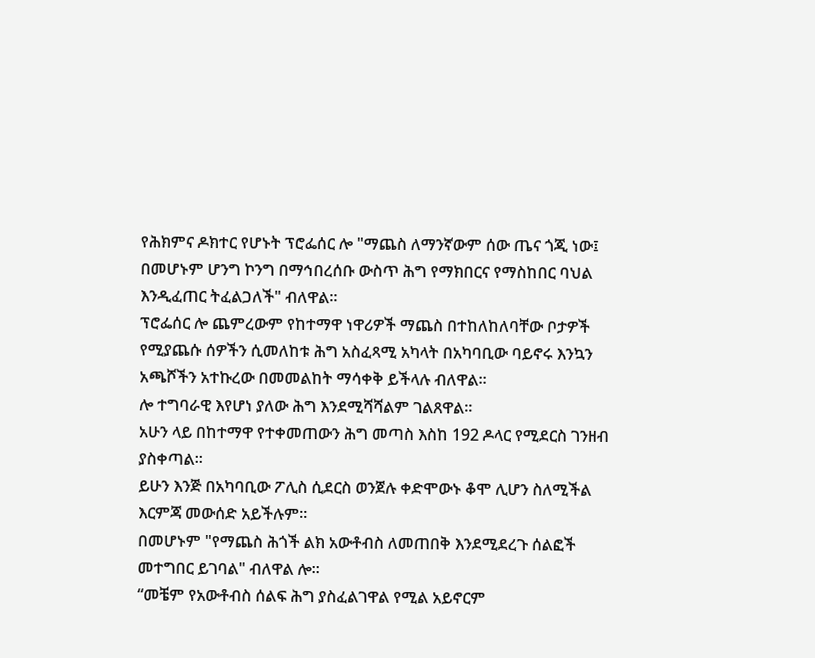የሕክምና ዶክተር የሆኑት ፕሮፌሰር ሎ "ማጨስ ለማንኛውም ሰው ጤና ጎጂ ነው፤ በመሆኑም ሆንግ ኮንግ በማኅበረሰቡ ውስጥ ሕግ የማክበርና የማስከበር ባህል እንዲፈጠር ትፈልጋለች" ብለዋል።
ፕሮፌሰር ሎ ጨምረውም የከተማዋ ነዋሪዎች ማጨስ በተከለከለባቸው ቦታዎች የሚያጨሱ ሰዎችን ሲመለከቱ ሕግ አስፈጻሚ አካላት በአካባቢው ባይኖሩ እንኳን አጫሾችን አተኩረው በመመልከት ማሳቀቅ ይችላሉ ብለዋል።
ሎ ተግባራዊ እየሆነ ያለው ሕግ እንደሚሻሻልም ገልጸዋል።
አሁን ላይ በከተማዋ የተቀመጠውን ሕግ መጣስ እስከ 192 ዶላር የሚደርስ ገንዘብ ያስቀጣል።
ይሁን እንጅ በአካባቢው ፖሊስ ሲደርስ ወንጀሉ ቀድሞውኑ ቆሞ ሊሆን ስለሚችል እርምጃ መውሰድ አይችሉም።
በመሆኑም "የማጨስ ሕጎች ልክ አውቶብስ ለመጠበቅ እንደሚደረጉ ሰልፎች መተግበር ይገባል" ብለዋል ሎ።
“መቼም የአውቶብስ ሰልፍ ሕግ ያስፈልገዋል የሚል አይኖርም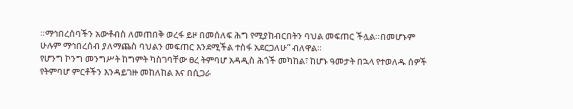።ማኅበረሰባችን አውቶብስ ለመጠበቅ ወረፋ ይዞ በመሰለፍ ሕግ የሚያከብርበትን ባህል መፍጠር ችሏል።በመሆኑም ሁሉም ማኅበረሰብ ያለማጨስ ባህልን መፍጠር እንደሚችል ተስፋ አደርጋለሁ” ብለዋል።
የሆንግ ኮንግ መንግሥት ከግምት ካስገባቸው ፀረ ትምባሆ አዳዲስ ሕጎች መካከል፣ ከሆኑ ዓመታት በኋላ የተወለዱ ሰዎች የትምባሆ ምርቶችን እንዳይገዙ መከለከል እና በሲጋራ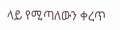ላይ የሚጣለውን ቀረጥ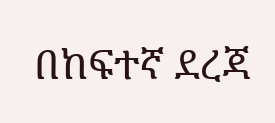በከፍተኛ ደረጃ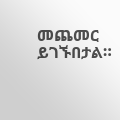መጨመር ይገኙበታል።